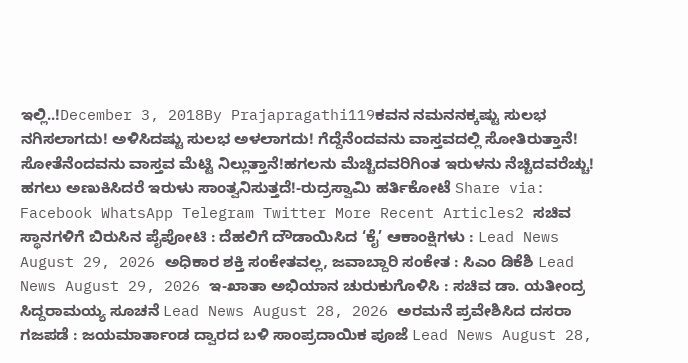ಇಲ್ಲಿ..!December 3, 2018By Prajapragathi119ಕವನ ನಮನನಕ್ಕಷ್ಟು ಸುಲಭ ನಗಿಸಲಾಗದು! ಅಳಿಸಿದಷ್ಟು ಸುಲಭ ಅಳಲಾಗದು! ಗೆದ್ದೆನೆಂದವನು ವಾಸ್ತವದಲ್ಲಿ ಸೋತಿರುತ್ತಾನೆ! ಸೋತೆನೆಂದವನು ವಾಸ್ತವ ಮೆಟ್ಟಿ ನಿಲ್ಲುತ್ತಾನೆ!ಹಗಲನು ಮೆಚ್ಚಿದವರಿಗಿಂತ ಇರುಳನು ನೆಚ್ಚಿದವರೆಚ್ಚು! ಹಗಲು ಅಣುಕಿಸಿದರೆ ಇರುಳು ಸಾಂತ್ವನಿಸುತ್ತದೆ!-ರುದ್ರಸ್ವಾಮಿ ಹರ್ತಿಕೋಟೆ Share via: Facebook WhatsApp Telegram Twitter More Recent Articles2 ಸಚಿವ ಸ್ಥಾನಗಳಿಗೆ ಬಿರುಸಿನ ಪೈಪೋಟಿ : ದೆಹಲಿಗೆ ದೌಡಾಯಿಸಿದ ‘ಕೈ’ ಆಕಾಂಕ್ಷಿಗಳು : Lead News August 29, 2026 ಅಧಿಕಾರ ಶಕ್ತಿ ಸಂಕೇತವಲ್ಲ, ಜವಾಬ್ದಾರಿ ಸಂಕೇತ : ಸಿಎಂ ಡಿಕೆಶಿ Lead News August 29, 2026 ಇ-ಖಾತಾ ಅಭಿಯಾನ ಚುರುಕುಗೊಳಿಸಿ : ಸಚಿವ ಡಾ. ಯತೀಂದ್ರ ಸಿದ್ದರಾಮಯ್ಯ ಸೂಚನೆ Lead News August 28, 2026 ಅರಮನೆ ಪ್ರವೇಶಿಸಿದ ದಸರಾ ಗಜಪಡೆ : ಜಯಮಾರ್ತಾಂಡ ದ್ವಾರದ ಬಳಿ ಸಾಂಪ್ರದಾಯಿಕ ಪೂಜೆ Lead News August 28,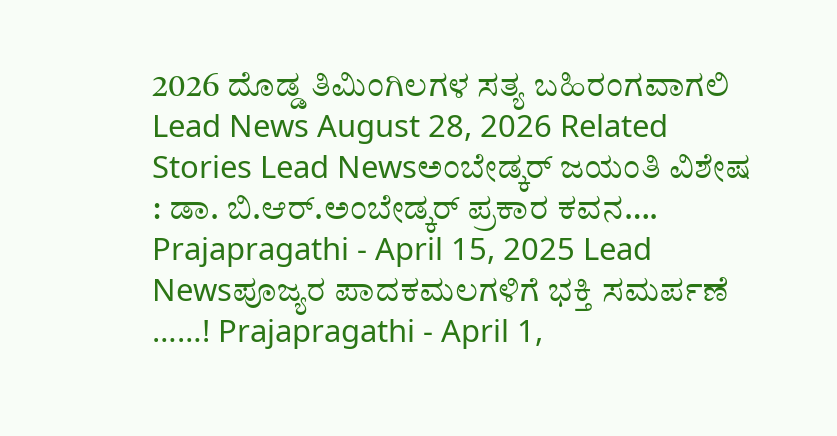2026 ದೊಡ್ಡ ತಿಮಿಂಗಿಲಗಳ ಸತ್ಯ ಬಹಿರಂಗವಾಗಲಿ Lead News August 28, 2026 Related Stories Lead Newsಅಂಬೇಡ್ಕರ್ ಜಯಂತಿ ವಿಶೇಷ : ಡಾ. ಬಿ.ಆರ್.ಅಂಬೇಡ್ಕರ್ ಪ್ರಕಾರ ಕವನ…. Prajapragathi - April 15, 2025 Lead Newsಪೂಜ್ಯರ ಪಾದಕಮಲಗಳಿಗೆ ಭಕ್ತಿ ಸಮರ್ಪಣೆ ……! Prajapragathi - April 1,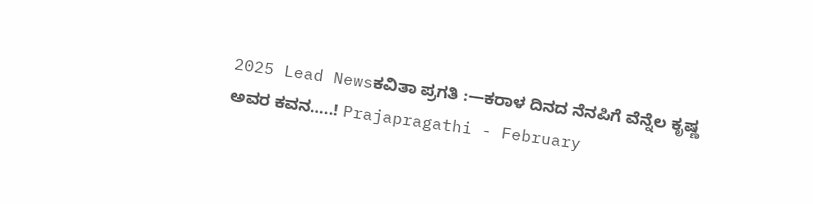2025 Lead Newsಕವಿತಾ ಪ್ರಗತಿ :—ಕರಾಳ ದಿನದ ನೆನಪಿಗೆ ವೆನ್ನೆಲ ಕೃಷ್ಣ ಅವರ ಕವನ…..! Prajapragathi - February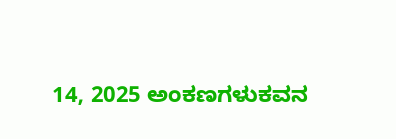14, 2025 ಅಂಕಣಗಳುಕವನ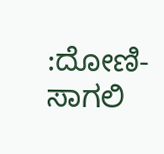:ದೋಣಿ-ಸಾಗಲಿ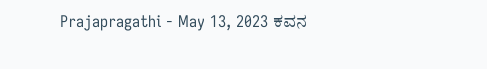Prajapragathi - May 13, 2023 ಕವನ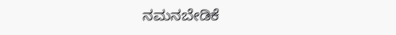ನಮನಬೇಡಿಕೆ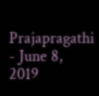Prajapragathi - June 8, 2019